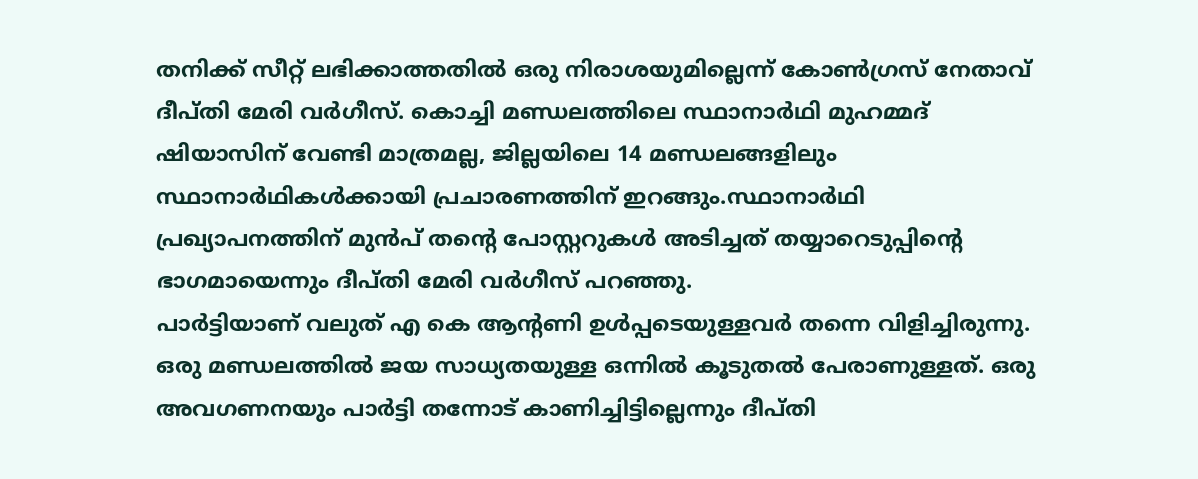തനിക്ക് സീറ്റ് ലഭിക്കാത്തതിൽ ഒരു നിരാശയുമില്ലെന്ന് കോൺഗ്രസ് നേതാവ് ദീപ്തി മേരി വർഗീസ്. കൊച്ചി മണ്ഡലത്തിലെ സ്ഥാനാർഥി മുഹമ്മദ് ഷിയാസിന് വേണ്ടി മാത്രമല്ല, ജില്ലയിലെ 14 മണ്ഡലങ്ങളിലും സ്ഥാനാർഥികൾക്കായി പ്രചാരണത്തിന് ഇറങ്ങും.സ്ഥാനാർഥി പ്രഖ്യാപനത്തിന് മുൻപ് തന്റെ പോസ്റ്ററുകൾ അടിച്ചത് തയ്യാറെടുപ്പിന്റെ ഭാഗമായെന്നും ദീപ്തി മേരി വർഗീസ് പറഞ്ഞു.
പാർട്ടിയാണ് വലുത് എ കെ ആന്റണി ഉൾപ്പടെയുള്ളവർ തന്നെ വിളിച്ചിരുന്നു. ഒരു മണ്ഡലത്തിൽ ജയ സാധ്യതയുള്ള ഒന്നിൽ കൂടുതൽ പേരാണുള്ളത്. ഒരു അവഗണനയും പാർട്ടി തന്നോട് കാണിച്ചിട്ടില്ലെന്നും ദീപ്തി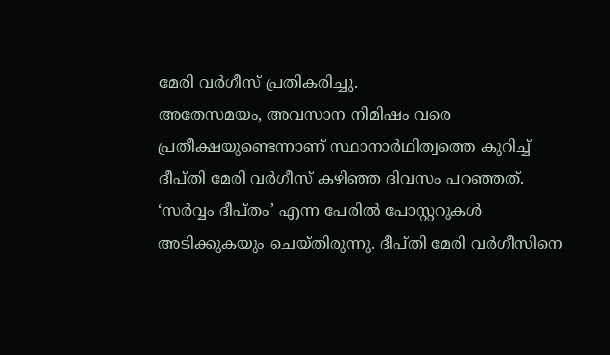മേരി വർഗീസ് പ്രതികരിച്ചു.
അതേസമയം, അവസാന നിമിഷം വരെ പ്രതീക്ഷയുണ്ടെന്നാണ് സ്ഥാനാർഥിത്വത്തെ കുറിച്ച് ദീപ്തി മേരി വർഗീസ് കഴിഞ്ഞ ദിവസം പറഞ്ഞത്. ‘സർവ്വം ദീപ്തം’ എന്ന പേരിൽ പോസ്റ്ററുകൾ അടിക്കുകയും ചെയ്തിരുന്നു. ദീപ്തി മേരി വർഗീസിനെ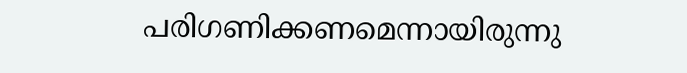പരിഗണിക്കണമെന്നായിരുന്നു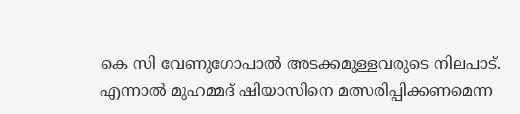കെ സി വേണുഗോപാൽ അടക്കമുള്ളവരുടെ നിലപാട്.
എന്നാൽ മുഹമ്മദ് ഷിയാസിനെ മത്സരിപ്പിക്കണമെന്ന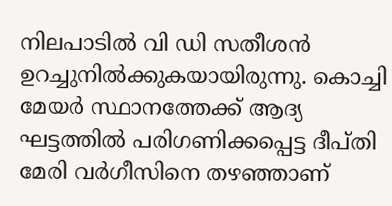നിലപാടിൽ വി ഡി സതീശൻ ഉറച്ചുനിൽക്കുകയായിരുന്നു. കൊച്ചി മേയർ സ്ഥാനത്തേക്ക് ആദ്യ ഘട്ടത്തിൽ പരിഗണിക്കപ്പെട്ട ദീപ്തി മേരി വർഗീസിനെ തഴഞ്ഞാണ്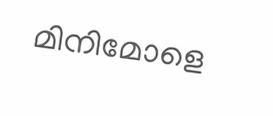മിനിമോളെ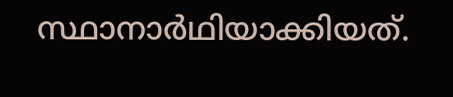സ്ഥാനാർഥിയാക്കിയത്.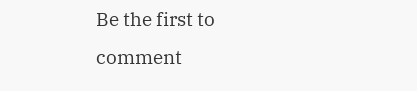Be the first to comment